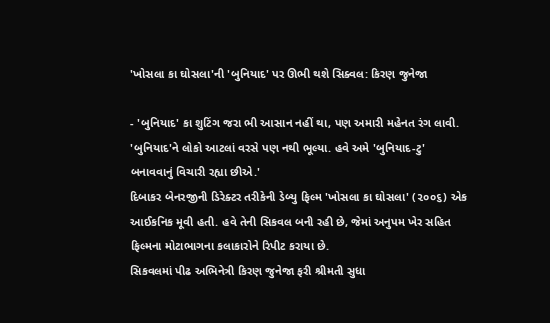'ખોસલા કા ઘોસલા'ની 'બુનિયાદ' પર ઊભી થશે સિક્વલ: કિરણ જુનેજા

- 'બુનિયાદ' કા શુટિંગ જરા ભી આસાન નહીં થા, પણ અમારી મહેનત રંગ લાવી. 'બુનિયાદ'ને લોકો આટલાં વરસે પણ નથી ભૂલ્યા. હવે અમે 'બુનિયાદ-ટુ' બનાવવાનું વિચારી રહ્યા છીએ.'
દિબાકર બેનરજીની ડિરેક્ટર તરીકેની ડેબ્યુ ફિલ્મ 'ખોસલા કા ઘોસલા' (૨૦૦૬) એક આઈકનિક મૂવી હતી. હવે તેની સિકવલ બની રહી છે, જેમાં અનુપમ ખેર સહિત ફિલ્મના મોટાભાગના કલાકારોને રિપીટ કરાયા છે.
સિકવલમાં પીઢ અભિનેત્રી કિરણ જુનેજા ફરી શ્રીમતી સુધા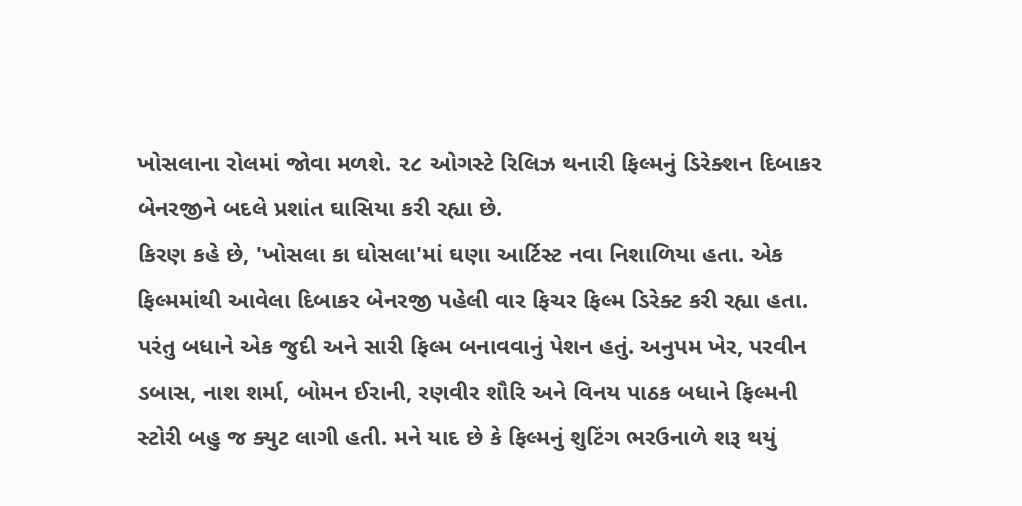ખોસલાના રોલમાં જોવા મળશે. ૨૮ ઓગસ્ટે રિલિઝ થનારી ફિલ્મનું ડિરેક્શન દિબાકર બેનરજીને બદલે પ્રશાંત ઘાસિયા કરી રહ્યા છે.
કિરણ કહે છે, 'ખોસલા કા ઘોસલા'માં ઘણા આર્ટિસ્ટ નવા નિશાળિયા હતા. એક ફિલ્મમાંથી આવેલા દિબાકર બેનરજી પહેલી વાર ફિચર ફિલ્મ ડિરેક્ટ કરી રહ્યા હતા. પરંતુ બધાને એક જુદી અને સારી ફિલ્મ બનાવવાનું પેશન હતું. અનુપમ ખેર, પરવીન ડબાસ, નાશ શર્મા, બોમન ઈરાની, રણવીર શૌરિ અને વિનય પાઠક બધાને ફિલ્મની સ્ટોરી બહુ જ ક્યુટ લાગી હતી. મને યાદ છે કે ફિલ્મનું શુટિંગ ભરઉનાળે શરૂ થયું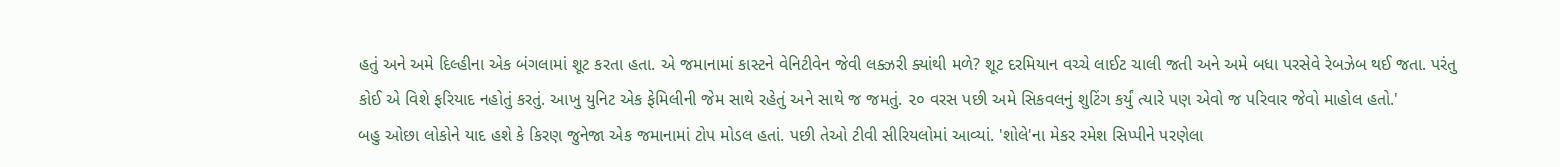હતું અને અમે દિલ્હીના એક બંગલામાં શૂટ કરતા હતા. એ જમાનામાં કાસ્ટને વેનિટીવેન જેવી લક્ઝરી ક્યાંથી મળે? શૂટ દરમિયાન વચ્ચે લાઈટ ચાલી જતી અને અમે બધા પરસેવે રેબઝેબ થઈ જતા. પરંતુ કોઈ એ વિશે ફરિયાદ નહોતું કરતું. આખુ યુનિટ એક ફેમિલીની જેમ સાથે રહેતું અને સાથે જ જમતું. ૨૦ વરસ પછી અમે સિકવલનું શુટિંગ કર્યું ત્યારે પણ એવો જ પરિવાર જેવો માહોલ હતો.'
બહુ ઓછા લોકોને યાદ હશે કે કિરણ જુનેજા એક જમાનામાં ટોપ મોડલ હતાં. પછી તેઓ ટીવી સીરિયલોમાં આવ્યાં. 'શોલે'ના મેકર રમેશ સિપ્પીને પરણેલા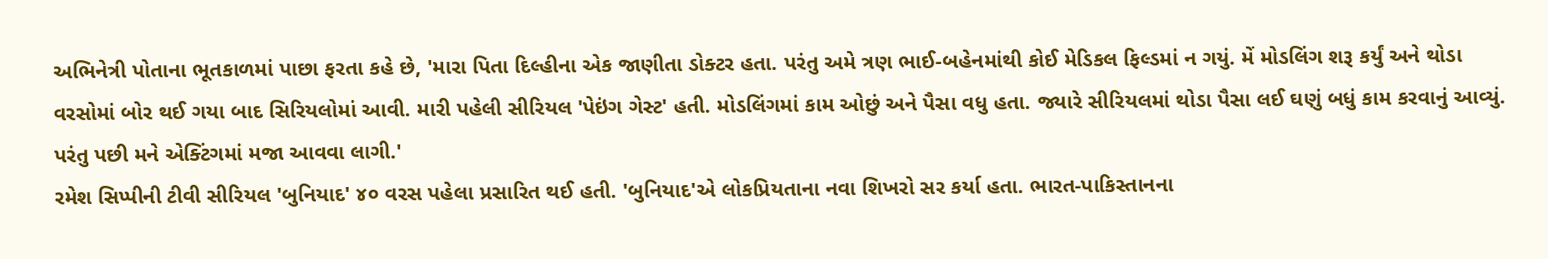અભિનેત્રી પોતાના ભૂતકાળમાં પાછા ફરતા કહે છે, 'મારા પિતા દિલ્હીના એક જાણીતા ડોક્ટર હતા. પરંતુ અમે ત્રણ ભાઈ-બહેનમાંથી કોઈ મેડિકલ ફિલ્ડમાં ન ગયું. મેં મોડલિંગ શરૂ કર્યું અને થોડા વરસોમાં બોર થઈ ગયા બાદ સિરિયલોમાં આવી. મારી પહેલી સીરિયલ 'પેઇંગ ગેસ્ટ' હતી. મોડલિંગમાં કામ ઓછું અને પૈસા વધુ હતા. જ્યારે સીરિયલમાં થોડા પૈસા લઈ ઘણું બધું કામ કરવાનું આવ્યું. પરંતુ પછી મને એક્ટિંગમાં મજા આવવા લાગી.'
રમેશ સિપ્પીની ટીવી સીરિયલ 'બુનિયાદ' ૪૦ વરસ પહેલા પ્રસારિત થઈ હતી. 'બુનિયાદ'એ લોકપ્રિયતાના નવા શિખરો સર કર્યા હતા. ભારત-પાકિસ્તાનના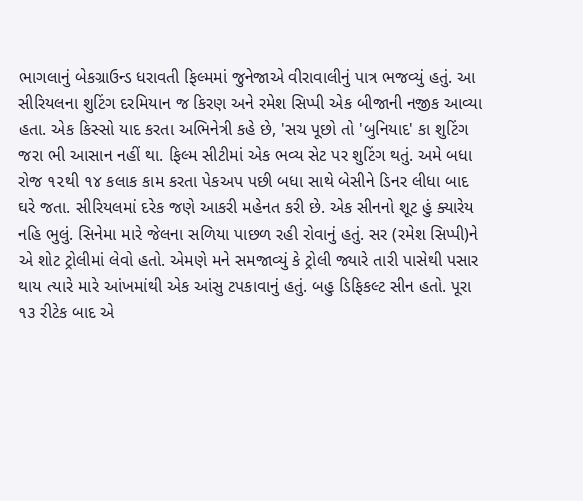ભાગલાનું બેકગ્રાઉન્ડ ધરાવતી ફિલ્મમાં જુનેજાએ વીરાવાલીનું પાત્ર ભજવ્યું હતું. આ સીરિયલના શુટિંગ દરમિયાન જ કિરણ અને રમેશ સિપ્પી એક બીજાની નજીક આવ્યા હતા. એક કિસ્સો યાદ કરતા અભિનેત્રી કહે છે, 'સચ પૂછો તો 'બુનિયાદ' કા શુટિંગ જરા ભી આસાન નહીં થા. ફિલ્મ સીટીમાં એક ભવ્ય સેટ પર શુટિંગ થતું. અમે બધા રોજ ૧૨થી ૧૪ કલાક કામ કરતા પેકઅપ પછી બધા સાથે બેસીને ડિનર લીધા બાદ ઘરે જતા. સીરિયલમાં દરેક જણે આકરી મહેનત કરી છે. એક સીનનો શૂટ હું ક્યારેય નહિ ભુલું. સિનેમા મારે જેલના સળિયા પાછળ રહી રોવાનું હતું. સર (રમેશ સિપ્પી)ને એ શોટ ટ્રોલીમાં લેવો હતો. એમણે મને સમજાવ્યું કે ટ્રોલી જ્યારે તારી પાસેથી પસાર થાય ત્યારે મારે આંખમાંથી એક આંસુ ટપકાવાનું હતું. બહુ ડિફિકલ્ટ સીન હતો. પૂરા ૧૩ રીટેક બાદ એ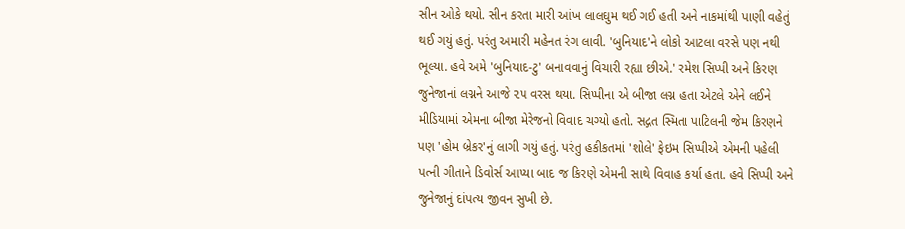સીન ઓકે થયો. સીન કરતા મારી આંખ લાલઘુમ થઈ ગઈ હતી અને નાકમાંથી પાણી વહેતું થઈ ગયું હતું. પરંતુ અમારી મહેનત રંગ લાવી. 'બુનિયાદ'ને લોકો આટલા વરસે પણ નથી ભૂલ્યા. હવે અમે 'બુનિયાદ-ટુ' બનાવવાનું વિચારી રહ્યા છીએ.' રમેશ સિપ્પી અને કિરણ જુનેજાનાં લગ્નને આજે ૨૫ વરસ થયા. સિપ્પીના એ બીજા લગ્ન હતા એટલે એને લઈને મીડિયામાં એમના બીજા મેરેજનો વિવાદ ચગ્યો હતો. સદ્ગત સ્મિતા પાટિલની જેમ કિરણને પણ 'હોમ બ્રેકર'નું લાગી ગયું હતું. પરંતુ હકીકતમાં 'શોલે' ફેઇમ સિપ્પીએ એમની પહેલી પત્ની ગીતાને ડિવોર્સ આપ્યા બાદ જ કિરણે એમની સાથે વિવાહ કર્યા હતા. હવે સિપ્પી અને જુનેજાનું દાંપત્ય જીવન સુખી છે.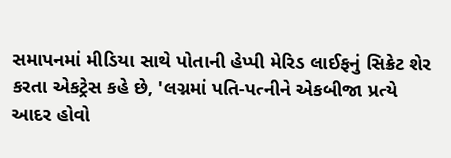સમાપનમાં મીડિયા સાથે પોતાની હેપ્પી મેરિડ લાઈફનું સિક્રેટ શેર કરતા એકટ્રેસ કહે છે, 'લગ્નમાં પતિ-પત્નીને એકબીજા પ્રત્યે આદર હોવો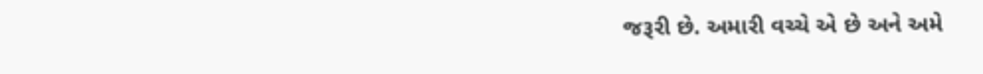જરૂરી છે. અમારી વચ્ચે એ છે અને અમે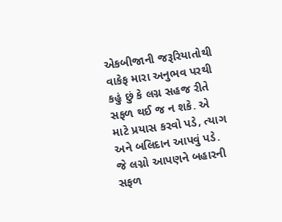એકબીજાની જરૂરિયાતોથી વાકેફ મારા અનુભવ પરથી કહું છું કે લગ્ન સહજ રીતે સફળ થઈ જ ન શકે. એ માટે પ્રયાસ કરવો પડે, ત્યાગ અને બલિદાન આપવું પડે. જે લગ્નો આપણને બહારની સફળ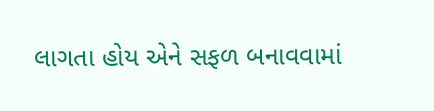લાગતા હોય એને સફળ બનાવવામાં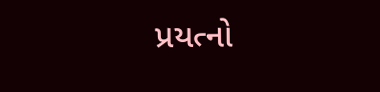પ્રયત્નો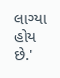લાગ્યા હોય છે.'